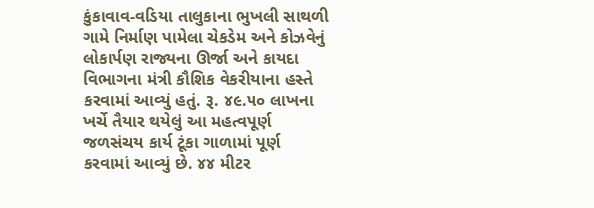કુંકાવાવ-વડિયા તાલુકાના ભુખલી સાથળી ગામે નિર્માણ પામેલા ચેકડેમ અને કોઝવેનું લોકાર્પણ રાજ્યના ઊર્જા અને કાયદા વિભાગના મંત્રી કૌશિક વેકરીયાના હસ્તે કરવામાં આવ્યું હતું. રૂ. ૪૯.૫૦ લાખના ખર્ચે તૈયાર થયેલું આ મહત્વપૂર્ણ જળસંચય કાર્ય ટૂંકા ગાળામાં પૂર્ણ કરવામાં આવ્યું છે. ૪૪ મીટર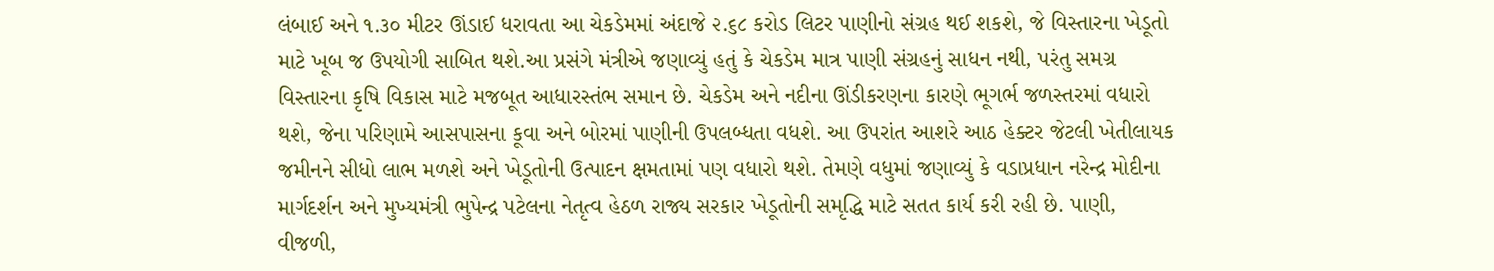લંબાઈ અને ૧.૩૦ મીટર ઊંડાઈ ધરાવતા આ ચેકડેમમાં અંદાજે ૨.૬૮ કરોડ લિટર પાણીનો સંગ્રહ થઈ શકશે, જે વિસ્તારના ખેડૂતો માટે ખૂબ જ ઉપયોગી સાબિત થશે.આ પ્રસંગે મંત્રીએ જણાવ્યું હતું કે ચેકડેમ માત્ર પાણી સંગ્રહનું સાધન નથી, પરંતુ સમગ્ર વિસ્તારના કૃષિ વિકાસ માટે મજબૂત આધારસ્તંભ સમાન છે. ચેકડેમ અને નદીના ઊંડીકરણના કારણે ભૂગર્ભ જળસ્તરમાં વધારો થશે, જેના પરિણામે આસપાસના કૂવા અને બોરમાં પાણીની ઉપલબ્ધતા વધશે. આ ઉપરાંત આશરે આઠ હેક્ટર જેટલી ખેતીલાયક જમીનને સીધો લાભ મળશે અને ખેડૂતોની ઉત્પાદન ક્ષમતામાં પણ વધારો થશે. તેમણે વધુમાં જણાવ્યું કે વડાપ્રધાન નરેન્દ્ર મોદીના માર્ગદર્શન અને મુખ્યમંત્રી ભુપેન્દ્ર પટેલના નેતૃત્વ હેઠળ રાજ્ય સરકાર ખેડૂતોની સમૃદ્ધિ માટે સતત કાર્ય કરી રહી છે. પાણી, વીજળી,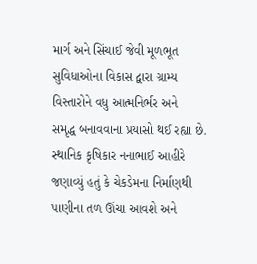માર્ગ અને સિંચાઈ જેવી મૂળભૂત સુવિધાઓના વિકાસ દ્વારા ગ્રામ્ય વિસ્તારોને વધુ આત્મનિર્ભર અને
સમૃદ્ધ બનાવવાના પ્રયાસો થઈ રહ્યા છે. સ્થાનિક કૃષિકાર નનાભાઈ આહીરે જણાવ્યું હતું કે ચેકડેમના નિર્માણથી પાણીના તળ ઊંચા આવશે અને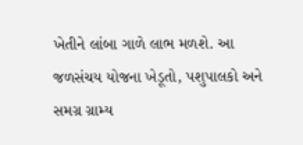ખેતીને લાંબા ગાળે લાભ મળશે. આ જળસંચય યોજના ખેડૂતો, પશુપાલકો અને સમગ્ર ગ્રામ્ય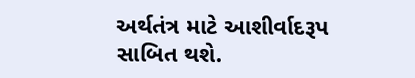અર્થતંત્ર માટે આશીર્વાદરૂપ સાબિત થશે.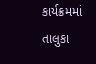કાર્યક્રમમાં તાલુકા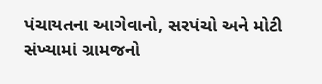પંચાયતના આગેવાનો, સરપંચો અને મોટી સંખ્યામાં ગ્રામજનો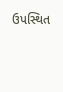ઉપસ્થિત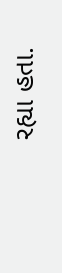રહ્યા હતા.